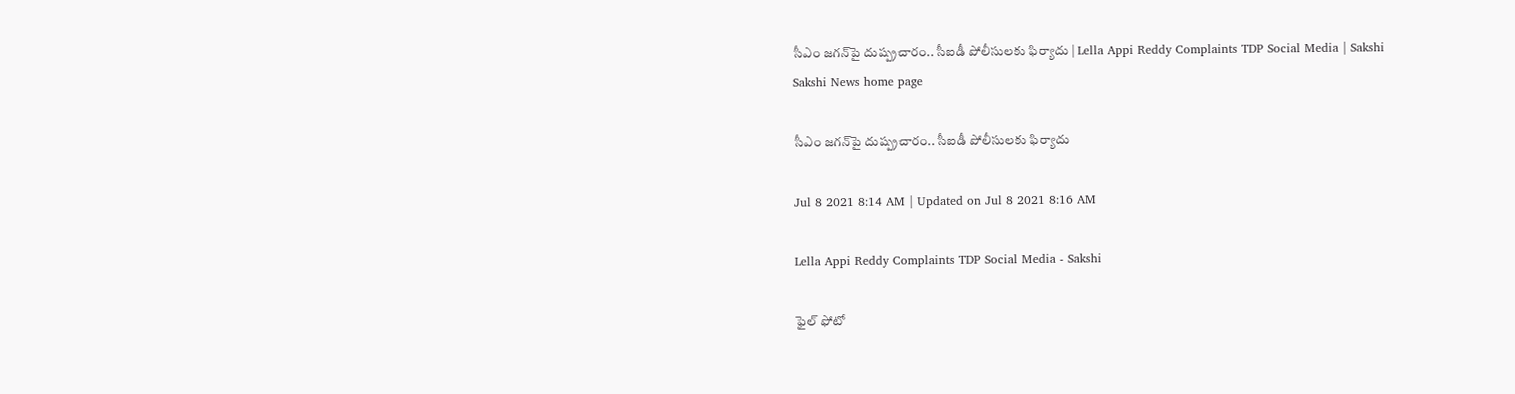సీఎం జగన్‌పై దుష్ప్రచారం.. సీఐడీ పోలీసులకు ఫిర్యాదు | Lella Appi Reddy Complaints TDP Social Media | Sakshi
Sakshi News home page

సీఎం జగన్‌పై దుష్ప్రచారం.. సీఐడీ పోలీసులకు ఫిర్యాదు

Jul 8 2021 8:14 AM | Updated on Jul 8 2021 8:16 AM

Lella Appi Reddy Complaints TDP Social Media - Sakshi

ఫైల్‌ ఫోటో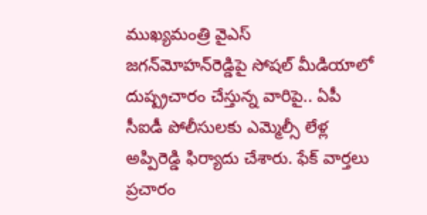ముఖ్యమంత్రి వైఎస్‌ జగన్‌మోహన్‌రెడ్డిపై సోషల్‌ మీడియాలో దుష్ప్రచారం చేస్తున్న వారిపై.. ఏపీ సీఐడీ పోలీసులకు ఎమ్మెల్సీ లేళ్ల అప్పిరెడ్డి ఫిర్యాదు చేశారు. ఫేక్ వార్తలు ప్రచారం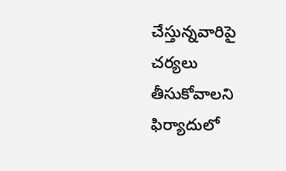చేస్తున్నవారిపై చర్యలు తీసుకోవాలని ఫిర్యాదులో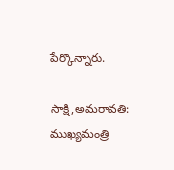పేర్కొన్నారు.

సాక్షి,అమరావతి: ముఖ్యమంత్రి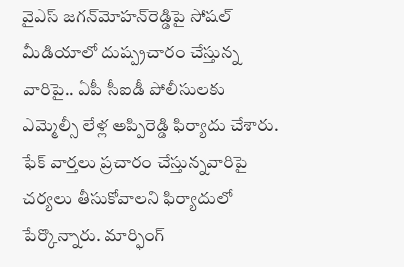వైఎస్‌ జగన్‌మోహన్‌రెడ్డిపై సోషల్‌ మీడియాలో దుష్ప్రచారం చేస్తున్న వారిపై.. ఏపీ సీఐడీ పోలీసులకు ఎమ్మెల్సీ లేళ్ల అప్పిరెడ్డి ఫిర్యాదు చేశారు. ఫేక్ వార్తలు ప్రచారం చేస్తున్నవారిపై చర్యలు తీసుకోవాలని ఫిర్యాదులో పేర్కొన్నారు. మార్ఫింగ్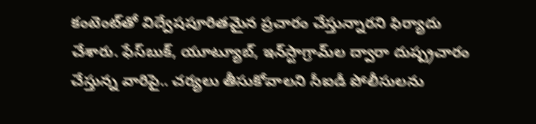కంటెంట్‌తో విద్వేషపూరితమైన ప్రచారం చేస్తున్నారని ఫిర్యాదు చేశారు. ఫేస్‌బుక్, యూట్యూబ్, ఇన్‌స్టాగ్రామ్‌ల ద్వారా దుష్ప్రచారం చేస్తున్న వారిపై.. చర్యలు తీసుకోవాలని సీఐడీ పోలీసులను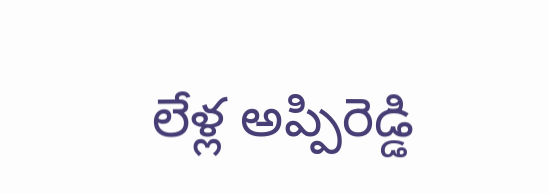లేళ్ల అప్పిరెడ్డి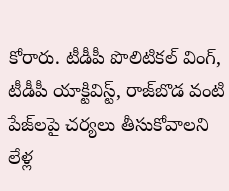కోరారు. టీడీపీ పొలిటికల్ వింగ్, టీడీపీ యాక్టివిస్ట్, రాజ్‌బొడ వంటి పేజ్‌లపై చర్యలు తీసుకోవాలని లేళ్ల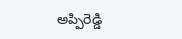అప్పిరెడ్డి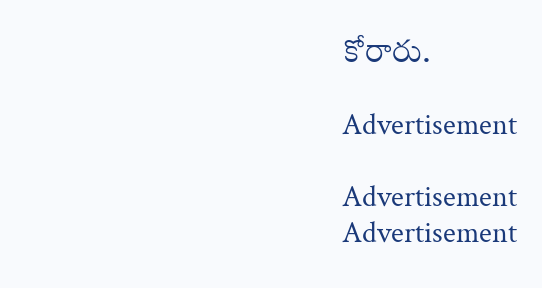కోరారు.

Advertisement

Advertisement
Advertisement